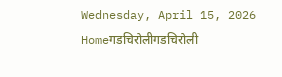Wednesday, April 15, 2026
Homeगडचिरोलीगडचिरोली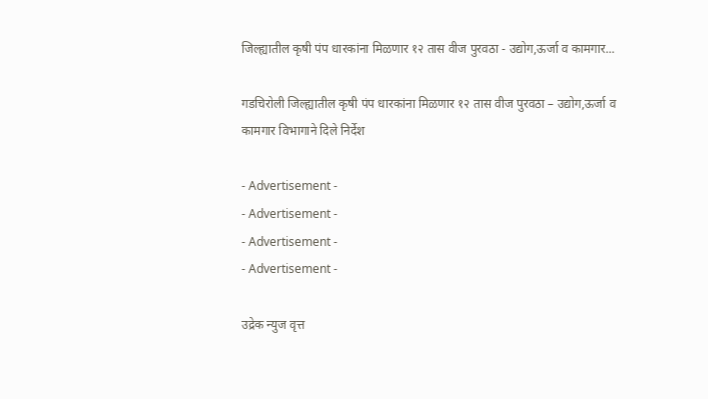जिल्ह्यातील कृषी पंप धारकांना मिळणार १२ तास वीज पुरवठा - उद्योग,ऊर्जा व कामगार...

गडचिरोली जिल्ह्यातील कृषी पंप धारकांना मिळणार १२ तास वीज पुरवठा – उद्योग,ऊर्जा व कामगार विभागाने दिले निर्देश

- Advertisement -
- Advertisement -
- Advertisement -
- Advertisement -

उद्रेक न्युज वृत्त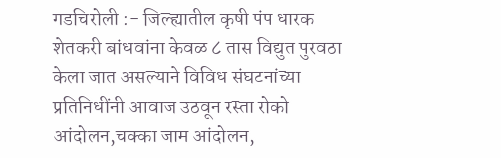गडचिरोली :- जिल्ह्यातील कृषी पंप धारक शेतकरी बांधवांना केवळ ८ तास विद्युत पुरवठा केला जात असल्याने विविध संघटनांच्या प्रतिनिधींनी आवाज उठवून रस्ता रोको आंदोलन,चक्का जाम आंदोलन,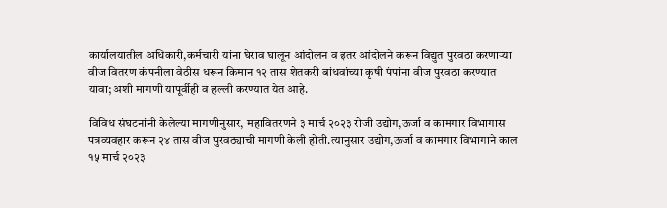कार्यालयातील अधिकारी,कर्मचारी यांना घेराव घालून आंदोलन व इतर आंदोलने करून विद्युत पुरवठा करणाऱ्या वीज वितरण कंपनीला वेठीस धरून किमान १२ तास शेतकरी बांधवांच्या कृषी पंपांना वीज पुरवठा करण्यात यावा; अशी मागणी यापूर्वीही व हल्ली करण्यात येत आहे.

विविध संघटनांनी केलेल्या मागणीनुसार, महावितरणने ३ मार्च २०२३ रोजी उद्योग,ऊर्जा व कामगार विभागास पत्रव्यवहार करून २४ तास वीज पुरवठ्याची मागणी केली होती.त्यानुसार उद्योग,ऊर्जा व कामगार विभागाने काल १५ मार्च २०२३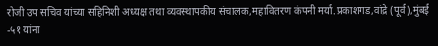रोजी उप सचिव यांच्या सहिनिशी अध्यक्ष तथा व्यवस्थापकीय संचालक,महावितरण कंपनी मर्या.प्रकाशगड,वांद्रे (पूर्व),मुंबई -५१ यांना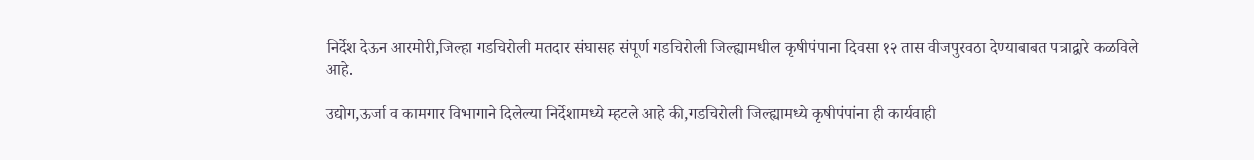निर्देश देऊन आरमोरी,जिल्हा गडचिरोली मतदार संघासह संपूर्ण गडचिरोली जिल्ह्यामधील कृषीपंपाना दिवसा १२ तास वीजपुरवठा देण्याबाबत पत्राद्वारे कळविले आहे.

उद्योग,ऊर्जा व कामगार विभागाने दिलेल्या निर्देशामध्ये म्हटले आहे की,गडचिरोली जिल्ह्यामध्ये कृषीपंपांना ही कार्यवाही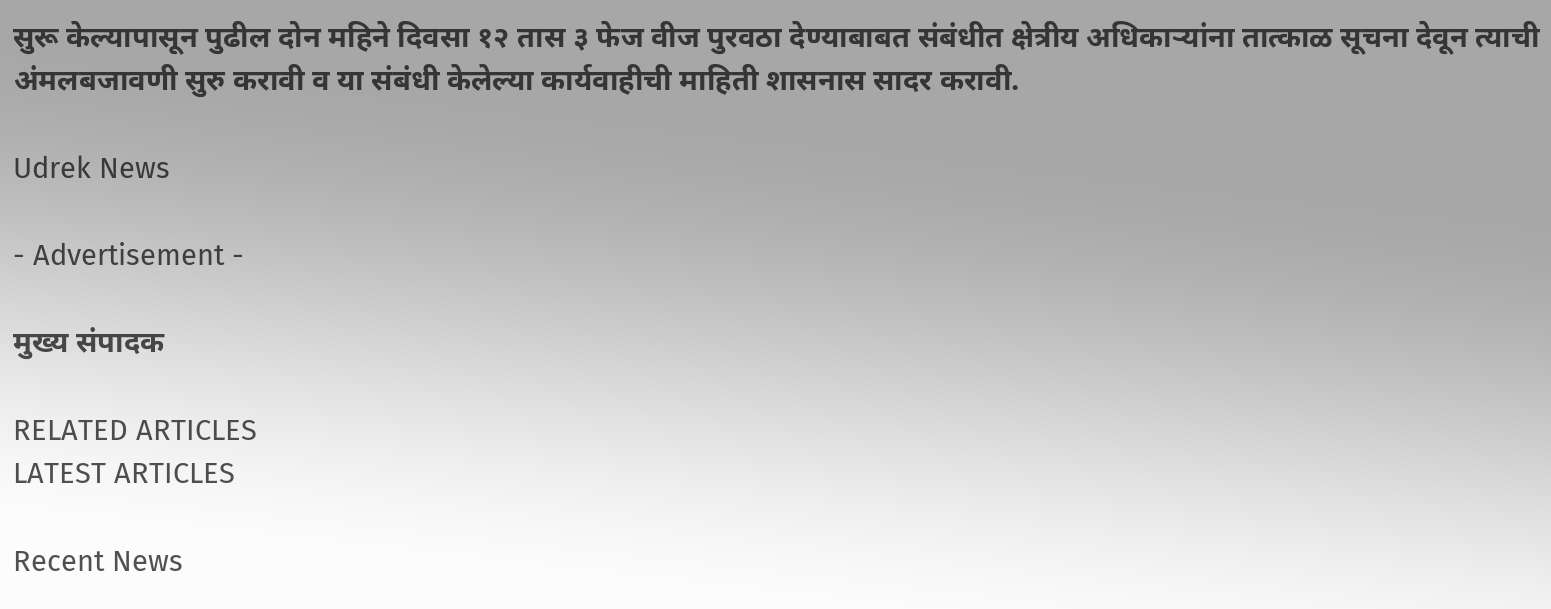सुरू केल्यापासून पुढील दोन महिने दिवसा १२ तास ३ फेज वीज पुरवठा देण्याबाबत संबंधीत क्षेत्रीय अधिकाऱ्यांना तात्काळ सूचना देवून त्याची अंमलबजावणी सुरु करावी व या संबंधी केलेल्या कार्यवाहीची माहिती शासनास सादर करावी.

Udrek News

- Advertisement -

मुख्य संपादक

RELATED ARTICLES
LATEST ARTICLES

Recent News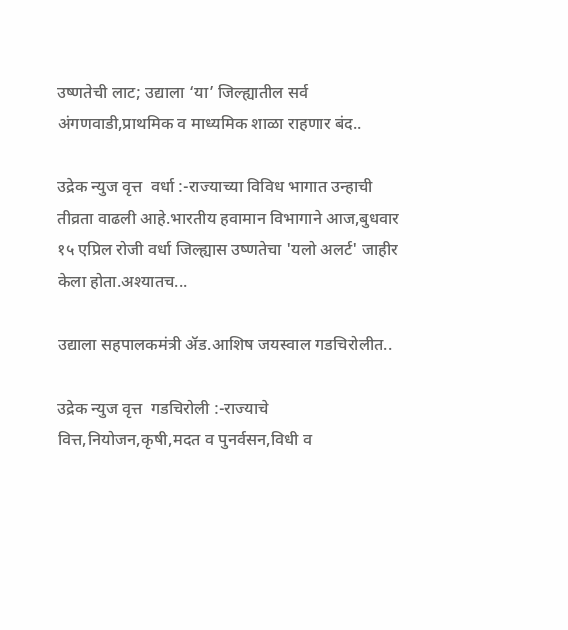उष्णतेची लाट; उद्याला ‘या’ जिल्ह्यातील सर्व अंगणवाडी,प्राथमिक व माध्यमिक शाळा राहणार बंद..

उद्रेक न्युज वृत्त  वर्धा :-राज्याच्या विविध भागात उन्हाची तीव्रता वाढली आहे.भारतीय हवामान विभागाने आज,बुधवार १५ एप्रिल रोजी वर्धा जिल्ह्यास उष्णतेचा 'यलो अलर्ट' जाहीर केला होता.अश्यातच...

उद्याला सहपालकमंत्री ॲड.आशिष जयस्वाल गडचिरोलीत..

उद्रेक न्युज वृत्त  गडचिरोली :-राज्याचे वित्त,नियोजन,कृषी,मदत व पुनर्वसन,विधी व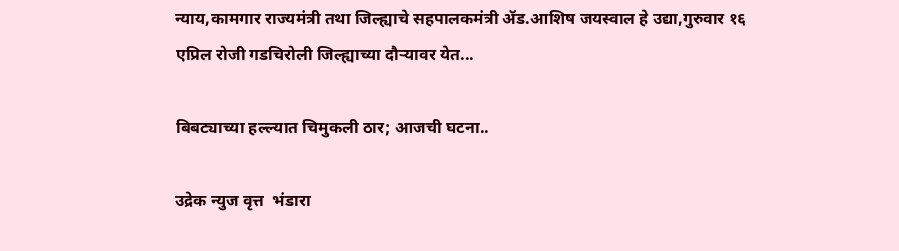न्याय,कामगार राज्यमंत्री तथा जिल्ह्याचे सहपालकमंत्री ॲड.आशिष जयस्वाल हे उद्या,गुरुवार १६ एप्रिल रोजी गडचिरोली जिल्ह्याच्या दौऱ्यावर येत...

बिबट्याच्या हल्ल्यात चिमुकली ठार; आजची घटना..

उद्रेक न्युज वृत्त  भंडारा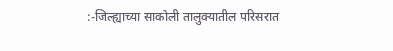:-जिल्ह्याच्या साकोली तालुक्यातील परिसरात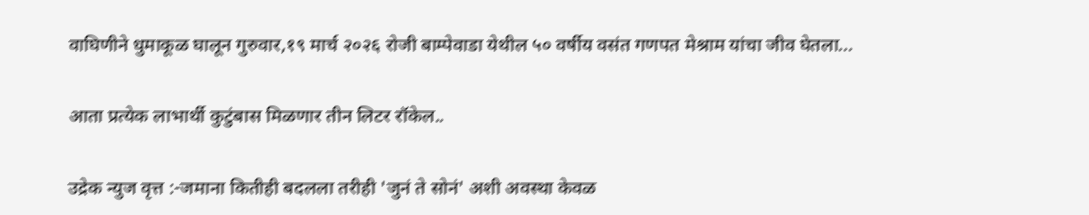वाघिणीने धुमाकूळ घालून गुरुवार,१९ मार्च २०२६ रोजी बाम्पेवाडा येथील ५० वर्षीय वसंत गणपत मेश्राम यांचा जीव घेतला...

आता प्रत्येक लाभार्थी कुटुंबास मिळणार तीन लिटर रॉकेल..

उद्रेक न्युज वृत्त :-जमाना कितीही बदलला तरीही 'जुनं ते सोनं' अशी अवस्था केवळ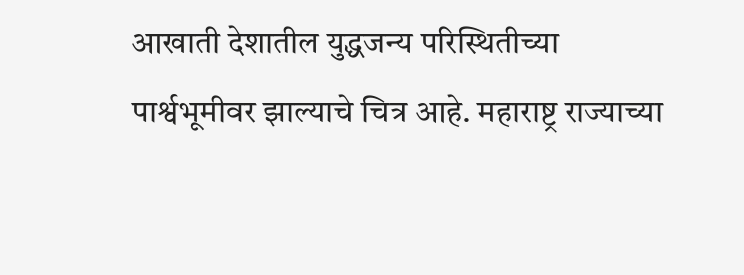आखाती देशातील युद्धजन्य परिस्थितीच्या पार्श्वभूमीवर झाल्याचे चित्र आहे. महाराष्ट्र राज्याच्या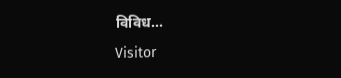विविध...

Visitor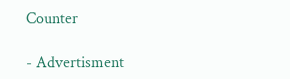Counter

- Advertisment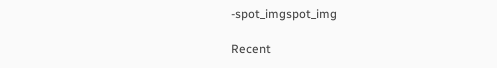-spot_imgspot_img

Recent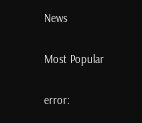News

Most Popular

error: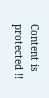Content is protected !!